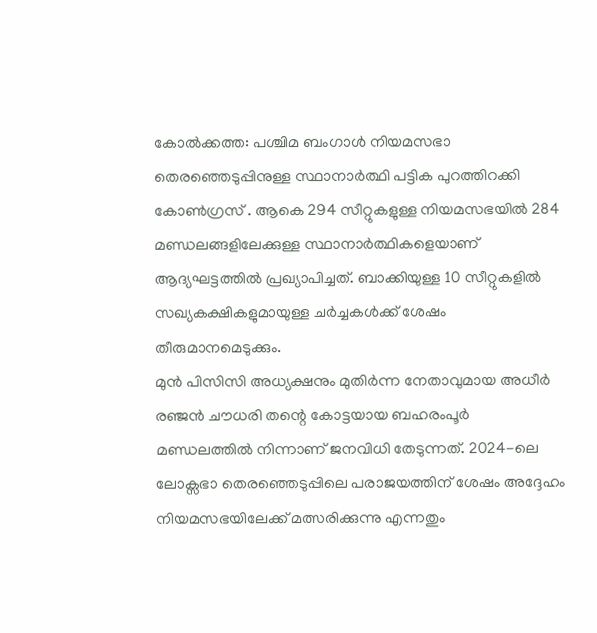കോൽക്കത്ത: പശ്ചിമ ബംഗാൾ നിയമസഭാ തെരഞ്ഞെടുപ്പിനുള്ള സ്ഥാനാർത്ഥി പട്ടിക പുറത്തിറക്കി കോൺഗ്രസ് . ആകെ 294 സീറ്റുകളുള്ള നിയമസഭയിൽ 284 മണ്ഡലങ്ങളിലേക്കുള്ള സ്ഥാനാർത്ഥികളെയാണ് ആദ്യഘട്ടത്തിൽ പ്രഖ്യാപിച്ചത്. ബാക്കിയുള്ള 10 സീറ്റുകളിൽ സഖ്യകക്ഷികളുമായുള്ള ചർച്ചകൾക്ക് ശേഷം തീരുമാനമെടുക്കും.
മുൻ പിസിസി അധ്യക്ഷനും മുതിർന്ന നേതാവുമായ അധീർ രഞ്ജൻ ചൗധരി തന്റെ കോട്ടയായ ബഹരംപൂർ മണ്ഡലത്തിൽ നിന്നാണ് ജനവിധി തേടുന്നത്. 2024-ലെ ലോക്സഭാ തെരഞ്ഞെടുപ്പിലെ പരാജയത്തിന് ശേഷം അദ്ദേഹം നിയമസഭയിലേക്ക് മത്സരിക്കുന്നു എന്നതും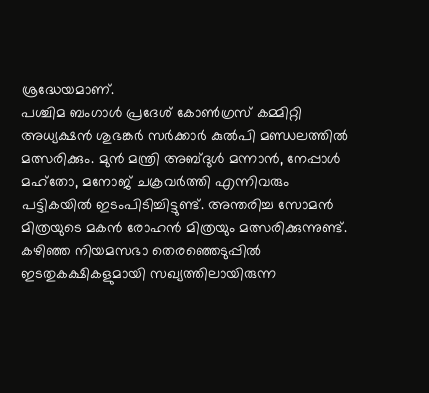ശ്രദ്ധേയമാണ്.
പശ്ചിമ ബംഗാൾ പ്രദേശ് കോൺഗ്രസ് കമ്മിറ്റി അധ്യക്ഷൻ ശുഭങ്കർ സർക്കാർ കുൽപി മണ്ഡലത്തിൽ മത്സരിക്കും. മുൻ മന്ത്രി അബ്ദുൾ മന്നാൻ, നേപ്പാൾ മഹ്തോ, മനോജ് ചക്രവർത്തി എന്നിവരും പട്ടികയിൽ ഇടംപിടിച്ചിട്ടുണ്ട്. അന്തരിച്ച സോമൻ മിത്രയുടെ മകൻ രോഹൻ മിത്രയും മത്സരിക്കുന്നുണ്ട്. കഴിഞ്ഞ നിയമസഭാ തെരഞ്ഞെടുപ്പിൽ ഇടതുകക്ഷികളുമായി സഖ്യത്തിലായിരുന്ന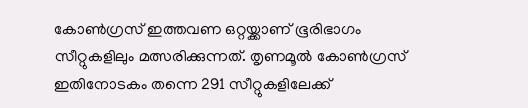കോൺഗ്രസ് ഇത്തവണ ഒറ്റയ്ക്കാണ് ഭൂരിഭാഗം സീറ്റുകളിലും മത്സരിക്കുന്നത്. തൃണമൂൽ കോൺഗ്രസ് ഇതിനോടകം തന്നെ 291 സീറ്റുകളിലേക്ക്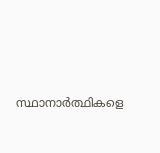സ്ഥാനാർത്ഥികളെ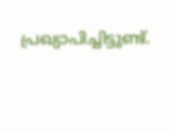പ്രഖ്യാപിച്ചിട്ടുണ്ട്.